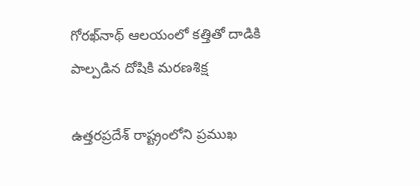గోరఖ్‌నాథ్ ఆలయంలో కత్తితో దాడికి పాల్పడిన దోషికి మరణశిక్ష

ఉత్తరప్రదేశ్ రాష్ట్రంలోని ప్రముఖ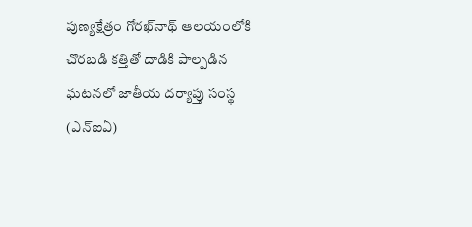పుణ్యక్షేత్రం గోరఖ్‌నాథ్ ఆలయంలోకి చొరబడి కత్తితో దాడికి పాల్పడిన ఘటనలో జాతీయ దర్యాప్తు సంస్థ (ఎన్ఐఏ)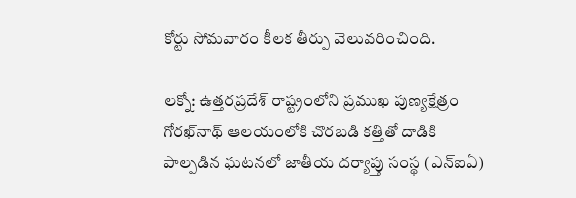కోర్టు సోమవారం కీలక తీర్పు వెలువరించింది.

లక్నో: ఉత్తరప్రదేశ్ రాష్ట్రంలోని ప్రముఖ పుణ్యక్షేత్రం గోరఖ్‌నాథ్ ఆలయంలోకి చొరబడి కత్తితో దాడికి పాల్పడిన ఘటనలో జాతీయ దర్యాప్తు సంస్థ (ఎన్ఐఏ)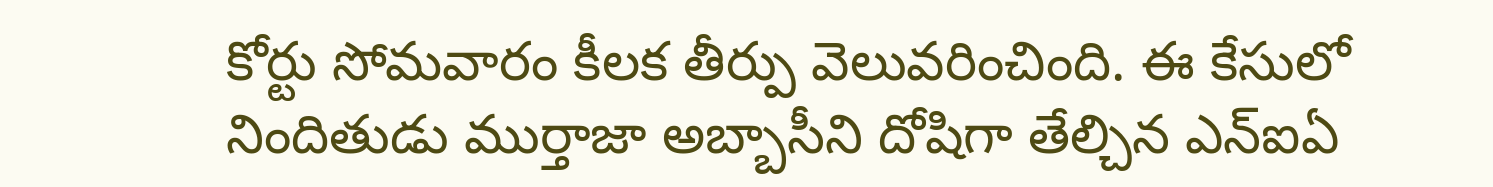కోర్టు సోమవారం కీలక తీర్పు వెలువరించింది. ఈ కేసులో నిందితుడు ముర్తాజా అబ్బాసీని దోషిగా తేల్చిన ఎన్ఐఏ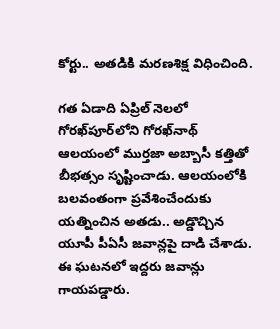కోర్టు.. అతడికి మరణశిక్ష విధించింది.

గత ఏడాది ఏప్రిల్ నెలలో గోరఖ్‌పూర్‌లోని గోరఖ్‌నాథ్ ఆలయంలో ముర్తజా అబ్బాసీ కత్తితో బీభత్సం సృష్టించాడు. ఆలయంలోకి బలవంతంగా ప్రవేశించేందుకు యత్నించిన అతడు.. అడ్డొచ్చిన యూపీ పీఏసీ జవాన్లపై దాడి చేశాడు. ఈ ఘటనలో ఇద్దరు జవాన్లు గాయపడ్డారు.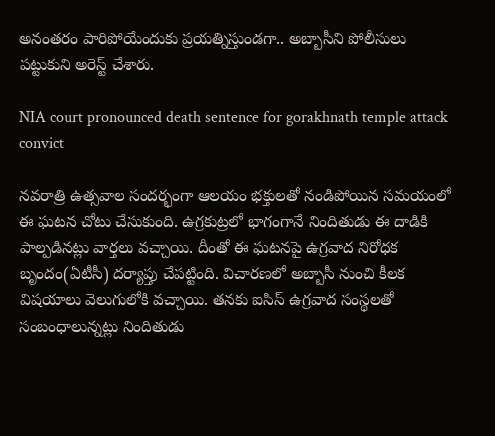అనంతరం పారిపోయేందుకు ప్రయత్నిస్తుండగా.. అబ్బాసీని పోలీసులు పట్టుకుని అరెస్ట్ చేశారు.

NIA court pronounced death sentence for gorakhnath temple attack convict

నవరాత్రి ఉత్సవాల సందర్భంగా ఆలయం భక్తులతో నండిపోయిన సమయంలో ఈ ఘటన చోటు చేసుకుంది. ఉగ్రకుట్రలో భాగంగానే నిందితుడు ఈ దాడికి పాల్పడినట్లు వార్తలు వచ్చాయి. దీంతో ఈ ఘటనపై ఉగ్రవాద నిరోధక బృందం(ఏటీసీ) దర్యాప్తు చేపట్టింది. విచారణలో అబ్బాసీ నుంచి కీలక విషయాలు వెలుగులోకి వచ్చాయి. తనకు ఐసిస్ ఉగ్రవాద సంస్థలతో సంబంధాలున్నట్లు నిందితుడు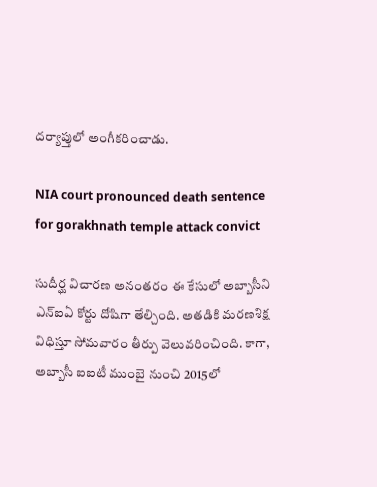దర్యాప్తులో అంగీకరించాడు.

NIA court pronounced death sentence for gorakhnath temple attack convict

సుదీర్ఘ విచారణ అనంతరం ఈ కేసులో అబ్బాసీని ఎన్ఐఏ కోర్టు దోషిగా తేల్చింది. అతడికి మరణశిక్ష విధిస్తూ సోమవారం తీర్పు వెలువరించింది. కాగా, అబ్బాసీ ఐఐటీ ముంబై నుంచి 2015లో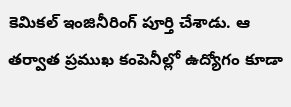కెమికల్ ఇంజినీరింగ్ పూర్తి చేశాడు. ఆ తర్వాత ప్రముఖ కంపెనీల్లో ఉద్యోగం కూడా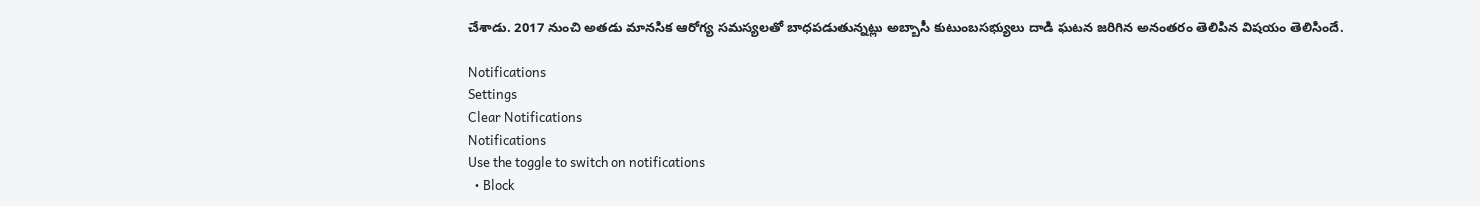చేశాడు. 2017 నుంచి అతడు మానసిక ఆరోగ్య సమస్యలతో బాధపడుతున్నట్లు అబ్బాసీ కుటుంబసభ్యులు దాడి ఘటన జరిగిన అనంతరం తెలిపిన విషయం తెలిసిందే.

Notifications
Settings
Clear Notifications
Notifications
Use the toggle to switch on notifications
  • Block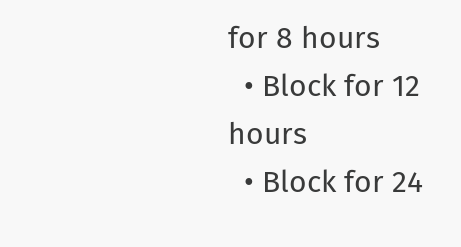for 8 hours
  • Block for 12 hours
  • Block for 24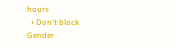hours
  • Don't block
Gender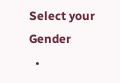Select your Gender
  •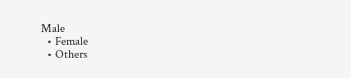Male
  • Female
  • Others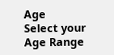Age
Select your Age Range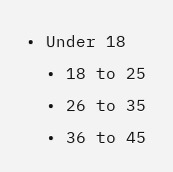• Under 18
  • 18 to 25
  • 26 to 35
  • 36 to 45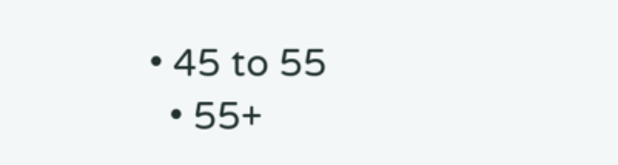• 45 to 55
  • 55+